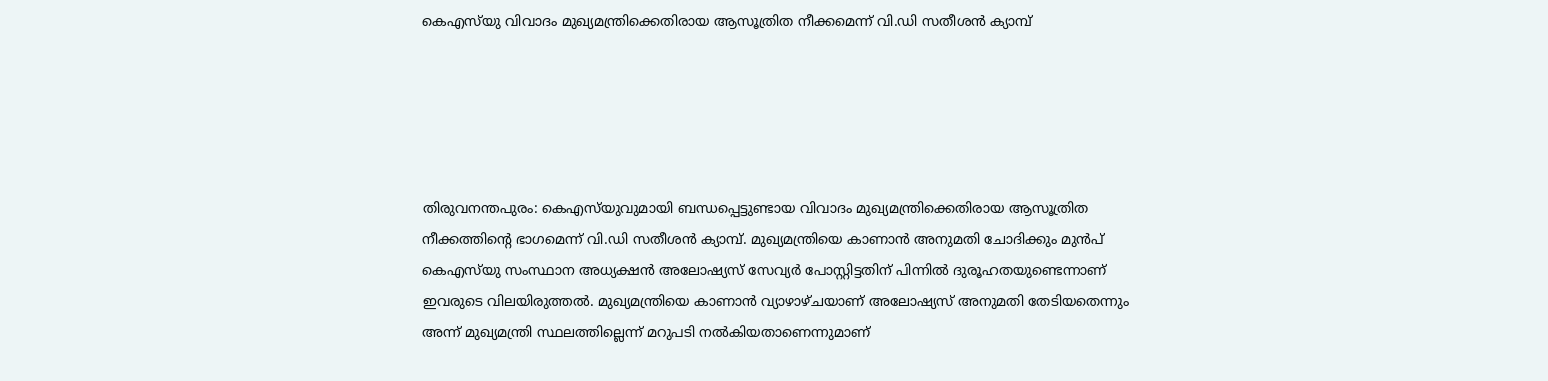കെഎസ്‌യു വിവാദം മുഖ്യമന്ത്രിക്കെതിരായ ആസൂത്രിത നീക്കമെന്ന് വി.ഡി സതീശന്‍ ക്യാമ്പ്





തിരുവനന്തപുരം: കെഎസ്‌യുവുമായി ബന്ധപ്പെട്ടുണ്ടായ വിവാദം മുഖ്യമന്ത്രിക്കെതിരായ ആസൂത്രിത നീക്കത്തിന്റെ ഭാഗമെന്ന് വി.ഡി സതീശന്‍ ക്യാമ്പ്. മുഖ്യമന്ത്രിയെ കാണാന്‍ അനുമതി ചോദിക്കും മുന്‍പ് കെഎസ്‌യു സംസ്ഥാന അധ്യക്ഷന്‍ അലോഷ്യസ് സേവ്യര്‍ പോസ്റ്റിട്ടതിന് പിന്നില്‍ ദുരൂഹതയുണ്ടെന്നാണ് ഇവരുടെ വിലയിരുത്തല്‍. മുഖ്യമന്ത്രിയെ കാണാന്‍ വ്യാഴാഴ്ചയാണ് അലോഷ്യസ് അനുമതി തേടിയതെന്നും അന്ന് മുഖ്യമന്ത്രി സ്ഥലത്തില്ലെന്ന് മറുപടി നല്‍കിയതാണെന്നുമാണ്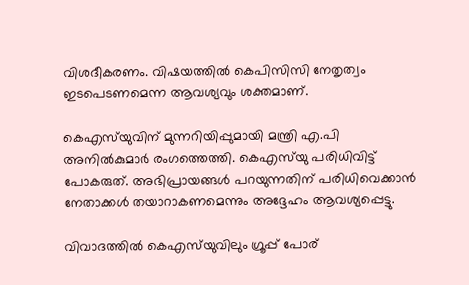വിശദീകരണം. വിഷയത്തില്‍ കെപിസിസി നേതൃത്വം ഇടപെടണമെന്ന ആവശ്യവും ശക്തമാണ്.

കെഎസ്‌യുവിന് മുന്നറിയിപ്പുമായി മന്ത്രി എ.പി അനില്‍കുമാര്‍ രംഗത്തെത്തി. കെഎസ്‌യു പരിധിവിട്ട് പോകരുത്. അഭിപ്രായങ്ങള്‍ പറയുന്നതിന് പരിധിവെക്കാന്‍ നേതാക്കള്‍ തയാറാകണമെന്നും അദ്ദേഹം ആവശ്യപ്പെട്ടു.

വിവാദത്തില്‍ കെഎസ്‌യുവിലും ഗ്രൂപ്പ് പോര്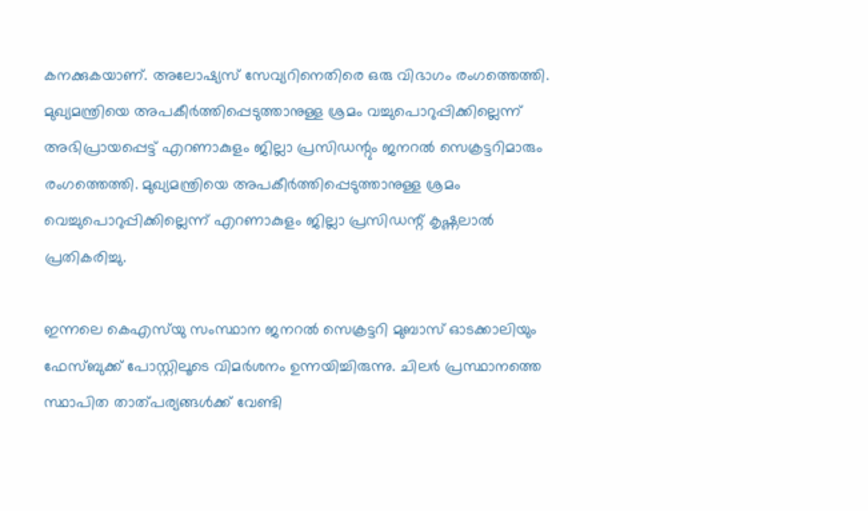കനക്കുകയാണ്. അലോഷ്യസ് സേവ്യറിനെതിരെ ഒരു വിഭാഗം രംഗത്തെത്തി. മുഖ്യമന്ത്രിയെ അപകീര്‍ത്തിപ്പെടുത്താനുള്ള ശ്രമം വച്ചുപൊറുപ്പിക്കില്ലെന്ന് അഭിപ്രായപ്പെട്ട് എറണാകുളം ജില്ലാ പ്രസിഡന്റും ജനറല്‍ സെക്രട്ടറിമാരും രംഗത്തെത്തി. മുഖ്യമന്ത്രിയെ അപകീര്‍ത്തിപ്പെടുത്താനുള്ള ശ്രമം വെച്ചുപൊറുപ്പിക്കില്ലെന്ന് എറണാകുളം ജില്ലാ പ്രസിഡന്റ് കൃഷ്ണലാല്‍ പ്രതികരിച്ചു.

ഇന്നലെ കെഎസ്‌യു സംസ്ഥാന ജനറല്‍ സെക്രട്ടറി മുബാസ് ഓടക്കാലിയും ഫേസ്ബുക്ക് പോസ്റ്റിലൂടെ വിമര്‍ശനം ഉന്നയിച്ചിരുന്നു. ചിലര്‍ പ്രസ്ഥാനത്തെ സ്ഥാപിത താത്പര്യങ്ങള്‍ക്ക് വേണ്ടി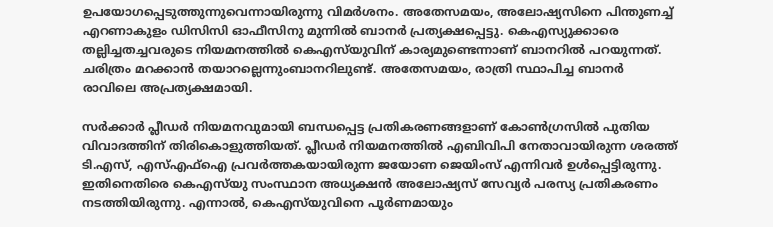ഉപയോഗപ്പെടുത്തുന്നുവെന്നായിരുന്നു വിമര്‍ശനം. അതേസമയം, അലോഷ്യസിനെ പിന്തുണച്ച് എറണാകുളം ഡിസിസി ഓഫീസിനു മുന്നില്‍ ബാനര്‍ പ്രത്യക്ഷപ്പെട്ടു. കെഎസ്യുക്കാരെ തല്ലിച്ചതച്ചവരുടെ നിയമനത്തില്‍ കെഎസ്‌യുവിന് കാര്യമുണ്ടെന്നാണ് ബാനറില്‍ പറയുന്നത്. ചരിത്രം മറക്കാന്‍ തയാറല്ലെന്നുംബാനറിലുണ്ട്. അതേസമയം, രാത്രി സ്ഥാപിച്ച ബാനര്‍ രാവിലെ അപ്രത്യക്ഷമായി.

സര്‍ക്കാര്‍ പ്ലീഡര്‍ നിയമനവുമായി ബന്ധപ്പെട്ട പ്രതികരണങ്ങളാണ് കോണ്‍ഗ്രസില്‍ പുതിയ വിവാദത്തിന് തിരികൊളുത്തിയത്. പ്ലീഡര്‍ നിയമനത്തില്‍ എബിവിപി നേതാവായിരുന്ന ശരത്ത് ടി.എസ്, എസ്എഫ്‌ഐ പ്രവര്‍ത്തകയായിരുന്ന ജയോണ ജെയിംസ് എന്നിവര്‍ ഉള്‍പ്പെട്ടിരുന്നു. ഇതിനെതിരെ കെഎസ്‌യു സംസ്ഥാന അധ്യക്ഷന്‍ അലോഷ്യസ് സേവ്യര്‍ പരസ്യ പ്രതികരണം നടത്തിയിരുന്നു. എന്നാല്‍, കെഎസ്‌യുവിനെ പൂര്‍ണമായും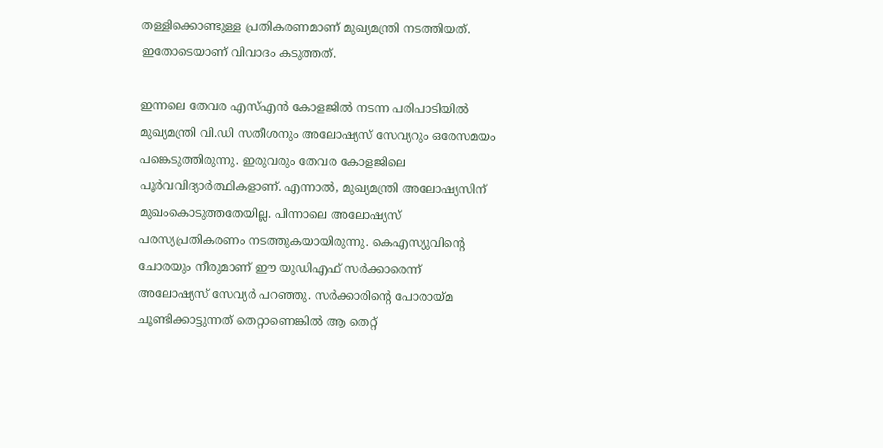തള്ളിക്കൊണ്ടുള്ള പ്രതികരണമാണ് മുഖ്യമന്ത്രി നടത്തിയത്. ഇതോടെയാണ് വിവാദം കടുത്തത്.

ഇന്നലെ തേവര എസ്എന്‍ കോളജില്‍ നടന്ന പരിപാടിയില്‍ മുഖ്യമന്ത്രി വി.ഡി സതീശനും അലോഷ്യസ് സേവ്യറും ഒരേസമയം പങ്കെടുത്തിരുന്നു. ഇരുവരും തേവര കോളജിലെ പൂര്‍വവിദ്യാര്‍ത്ഥികളാണ്. എന്നാല്‍, മുഖ്യമന്ത്രി അലോഷ്യസിന് മുഖംകൊടുത്തതേയില്ല. പിന്നാലെ അലോഷ്യസ് പരസ്യപ്രതികരണം നടത്തുകയായിരുന്നു. കെഎസ്യുവിന്റെ ചോരയും നീരുമാണ് ഈ യുഡിഎഫ് സര്‍ക്കാരെന്ന് അലോഷ്യസ് സേവ്യര്‍ പറഞ്ഞു. സര്‍ക്കാരിന്റെ പോരായ്മ ചൂണ്ടിക്കാട്ടുന്നത് തെറ്റാണെങ്കില്‍ ആ തെറ്റ്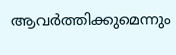ആവര്‍ത്തിക്കുമെന്നും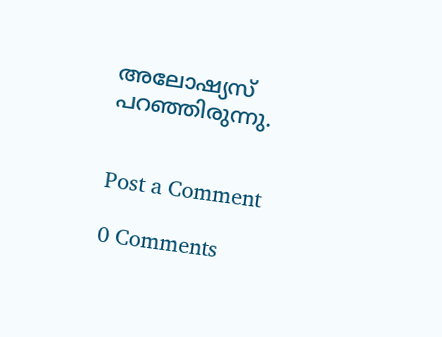അലോഷ്യസ് പറഞ്ഞിരുന്നു.


Post a Comment

0 Comments